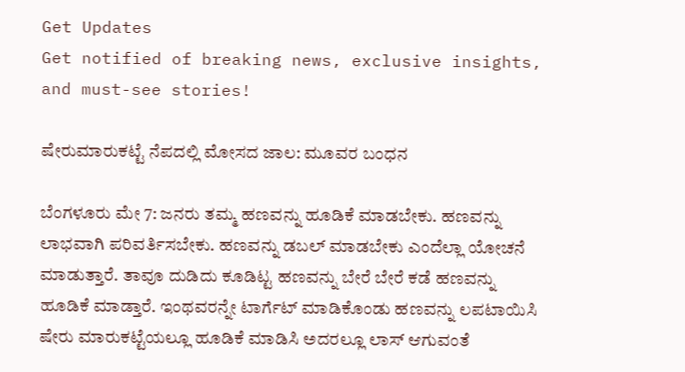Get Updates
Get notified of breaking news, exclusive insights, and must-see stories!

ಷೇರುಮಾರುಕಟ್ಟೆ ನೆಪದಲ್ಲಿ ಮೋಸದ ಜಾಲ: ಮೂವರ ಬಂಧನ

ಬೆಂಗಳೂರು ಮೇ 7: ಜನರು ತಮ್ಮ ಹಣವನ್ನು ಹೂಡಿಕೆ ಮಾಡಬೇಕು. ಹಣವನ್ನು ಲಾಭವಾಗಿ ಪರಿವರ್ತಿಸಬೇಕು. ಹಣವನ್ನು ಡಬಲ್ ಮಾಡಬೇಕು ಎಂದೆಲ್ಲಾ ಯೋಚನೆ ಮಾಡುತ್ತಾರೆ. ತಾವೂ ದುಡಿದು ಕೂಡಿಟ್ಟ ಹಣವನ್ನು ಬೇರೆ ಬೇರೆ ಕಡೆ ಹಣವನ್ನು ಹೂಡಿಕೆ ಮಾಡ್ತಾರೆ. ಇಂಥವರನ್ನೇ ಟಾರ್ಗೆಟ್ ಮಾಡಿಕೊಂಡು ಹಣವನ್ನು ಲಪಟಾಯಿಸಿ ಷೇರು ಮಾರುಕಟ್ಟೆಯಲ್ಲೂ ಹೂಡಿಕೆ ಮಾಡಿಸಿ ಅದರಲ್ಲೂ ಲಾಸ್ ಆಗುವಂತೆ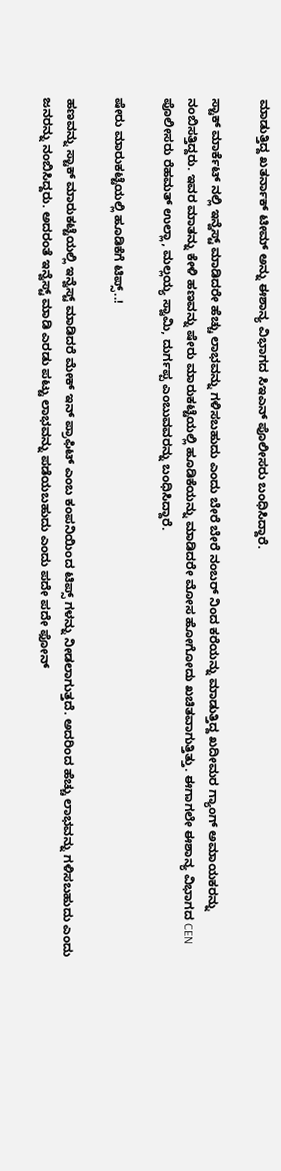ಮಾಡುತ್ತಿದ್ದ ಖತರ್ನಾಕ್ ಟೀಮ್ ಅನ್ನು ಈಶಾನ್ಯ ವಿಭಾಗದ ಸಿಇಎನ್ ಪೊಲೀಸರು ಬಂಧಿಸಿದ್ದಾರೆ.

ಸ್ಟಾಕ್ ಮಾರ್ಕೆಟ್ ನಲ್ಲಿ ಇನ್ವೆಸ್ಟ್ ಮಾಡಿದರೇ ಹೆಚ್ಚು ಲಾಭವನ್ನು ಗಳಿಸಬಹುದು ಎಂದು ಬೇರೆ ಬೇರೆ ನಂಬರ್ ನಿಂದ ಕರೆಯನ್ನು ಮಾಡುತ್ತಿದ್ದ ಖದೀಮರ ಗ್ಯಾಂಗ್ ಅಮಾಯಕರನ್ನು ನಂಬಿಸತ್ತಿದ್ದರು. ಇವರ ಮಾತನ್ನು ಕೇಳಿ ಹಣವನ್ನು ಷೇರು ಮಾರುಕಟ್ಟೆಯಲ್ಲಿ ಹೂಡಿಕೆಯನ್ನು ಮಾಡಿದರೇ ಮೋಸ ಹೋಗೋದು ಖಚಿತವಾಗುತ್ತಿತ್ತು. ಈಗಾಗಲೇ ಈಶಾನ್ಯ ವಿಭಾಗದ CEN ಪೊಲೀಸರು ರೆಹಮತ್ ಉಲ್ಲಾ, ಮಲ್ಲಯ್ಯ ಸ್ವಾಮಿ, ದುರ್ಗಪ್ಪ ಎಂಬುವವರನ್ನು ಬಂಧಿಸಿದ್ದಾರೆ.

ಷೇರು ಮಾರುಕಟ್ಟೆಯಲ್ಲಿ ಹೂಡಿಕೆಗೆ ಟಿಪ್ಸ್..!

ಹಣವನ್ನು ಸ್ಟಾಕ್ ಮಾರುಕಟ್ಟೆಯಲ್ಲಿ ಇನ್ವೆಸ್ಟ್ ಮಾಡಿದರೆ ಮೇಕ್ ಇನ್ ಪ್ರಾಫಿಟ್ ಎಂಬ ಕಂಪನಿಯಿಂದ ಟಿಪ್ಸ್ ಗಳನ್ನು ನೀಡಲಾಗುತ್ತದೆ. ಅದರಿಂದ ಹೆಚ್ಚು ಲಾಭವನ್ನು ಗಳಿಸಬಹುದು ಎಂದು ಜನರನ್ನು ನಂಬಿಸಿದ್ದರು. ಅದರಂತೆ ಇನ್ವೆಸ್ಟ್ ಮಾಡಿ ಎರಡು ಪಟ್ಟು ಲಾಭವನ್ನು ಪಡೆಯಬಹುದು ಎಂದು ಪದೇ ಪದೇ ಫೋನ್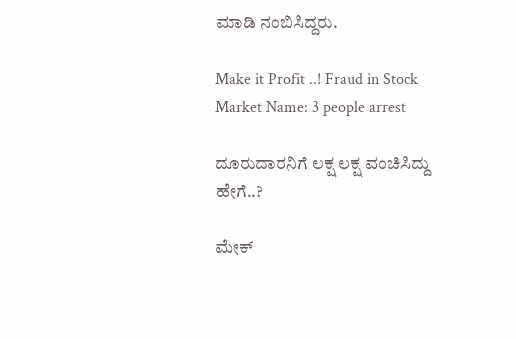ಮಾಡಿ ನಂಬಿಸಿದ್ದರು.

Make it Profit ..! Fraud in Stock Market Name: 3 people arrest

ದೂರುದಾರನಿಗೆ ಲಕ್ಷ ಲಕ್ಷ ವಂಚಿಸಿದ್ದು ಹೇಗೆ..?

ಮೇಕ್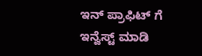ಇನ್ ಪ್ರಾಫಿಟ್ ಗೆ ಇನ್ವೆಸ್ಟ್ ಮಾಡಿ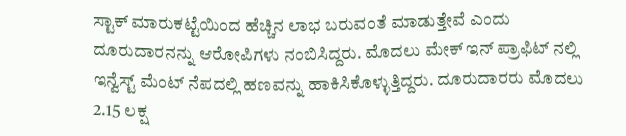ಸ್ಟಾಕ್ ಮಾರುಕಟ್ಟೆಯಿಂದ ಹೆಚ್ಚಿನ ಲಾಭ ಬರುವಂತೆ ಮಾಡುತ್ತೇವೆ ಎಂದು ದೂರುದಾರನನ್ನು ಆರೋಪಿಗಳು ನಂಬಿಸಿದ್ದರು. ಮೊದಲು ಮೇಕ್ ಇನ್ ಪ್ರಾಫಿಟ್ ನಲ್ಲಿ ಇನ್ವೆಸ್ಟ್ ಮೆಂಟ್ ನೆಪದಲ್ಲಿ ಹಣವನ್ನು ಹಾಕಿಸಿಕೊಳ್ಳುತ್ತಿದ್ದರು. ದೂರುದಾರರು ಮೊದಲು 2.15 ಲಕ್ಷ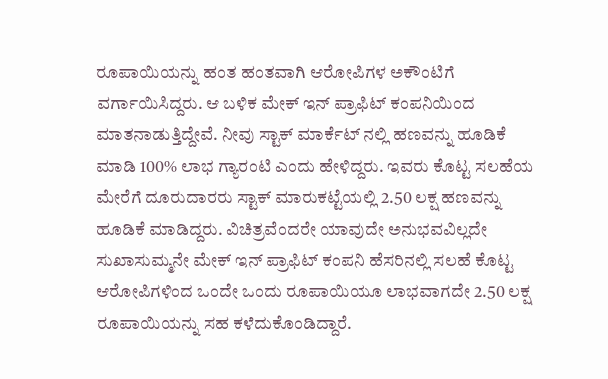ರೂಪಾಯಿಯನ್ನು ಹಂತ ಹಂತವಾಗಿ ಆರೋಪಿಗಳ ಅಕೌಂಟಿಗೆ ವರ್ಗಾಯಿಸಿದ್ದರು. ಆ ಬಳಿಕ ಮೇಕ್ ಇನ್ ಪ್ರಾಫಿಟ್ ಕಂಪನಿಯಿಂದ ಮಾತನಾಡುತ್ತಿದ್ದೇವೆ. ನೀವು ಸ್ಟಾಕ್ ಮಾರ್ಕೆಟ್ ನಲ್ಲಿ ಹಣವನ್ನು ಹೂಡಿಕೆ ಮಾಡಿ 100% ಲಾಭ ಗ್ಯಾರಂಟಿ ಎಂದು ಹೇಳಿದ್ದರು. ಇವರು ಕೊಟ್ಟ ಸಲಹೆಯ ಮೇರೆಗೆ ದೂರುದಾರರು ಸ್ಟಾಕ್ ಮಾರುಕಟ್ಟೆಯಲ್ಲಿ 2.50 ಲಕ್ಷ ಹಣವನ್ನು ಹೂಡಿಕೆ ಮಾಡಿದ್ದರು. ವಿಚಿತ್ರವೆಂದರೇ ಯಾವುದೇ ಅನುಭವವಿಲ್ಲದೇ ಸುಖಾಸುಮ್ಮನೇ ಮೇಕ್ ಇನ್ ಪ್ರಾಫಿಟ್ ಕಂಪನಿ ಹೆಸರಿನಲ್ಲಿ ಸಲಹೆ ಕೊಟ್ಟ ಆರೋಪಿಗಳಿಂದ ಒಂದೇ ಒಂದು ರೂಪಾಯಿಯೂ ಲಾಭವಾಗದೇ 2.50 ಲಕ್ಷ ರೂಪಾಯಿಯನ್ನು ಸಹ ಕಳೆದುಕೊಂಡಿದ್ದಾರೆ.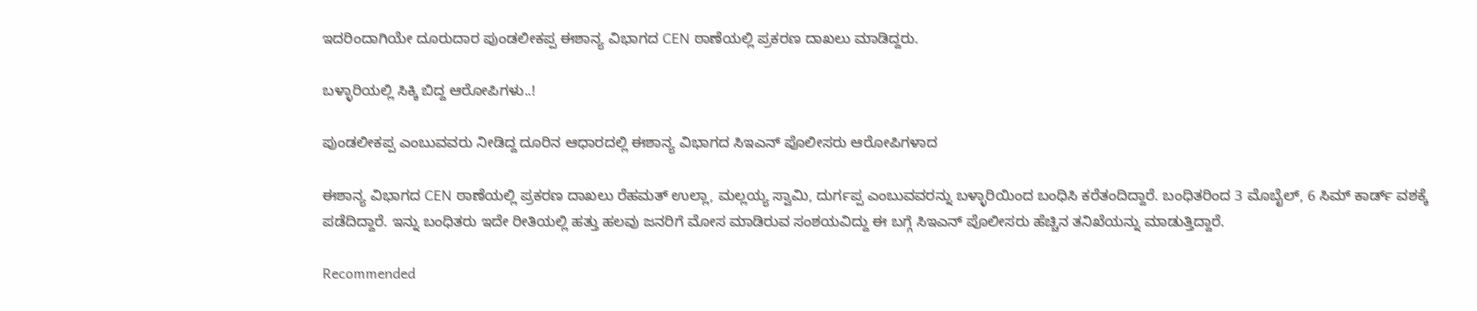ಇದರಿಂದಾಗಿಯೇ ದೂರುದಾರ ಪುಂಡಲೀಕಪ್ಪ ಈಶಾನ್ಯ ವಿಭಾಗದ CEN ಠಾಣೆಯಲ್ಲಿ ಪ್ರಕರಣ ದಾಖಲು ಮಾಡಿದ್ದರು.

ಬಳ್ಳಾರಿಯಲ್ಲಿ ಸಿಕ್ಕಿ ಬಿದ್ದ ಆರೋಪಿಗಳು..!

ಪುಂಡಲೀಕಪ್ಪ ಎಂಬುವವರು ನೀಡಿದ್ದ ದೂರಿನ ಆಧಾರದಲ್ಲಿ ಈಶಾನ್ಯ ವಿಭಾಗದ ಸಿಇಎನ್ ಪೊಲೀಸರು ಆರೋಪಿಗಳಾದ

ಈಶಾನ್ಯ ವಿಭಾಗದ CEN ಠಾಣೆಯಲ್ಲಿ ಪ್ರಕರಣ ದಾಖಲು ರೆಹಮತ್ ಉಲ್ಲಾ, ಮಲ್ಲಯ್ಯ ಸ್ವಾಮಿ, ದುರ್ಗಪ್ಪ ಎಂಬುವವರನ್ನು ಬಳ್ಳಾರಿಯಿಂದ ಬಂಧಿಸಿ ಕರೆತಂದಿದ್ದಾರೆ. ಬಂಧಿತರಿಂದ 3 ಮೊಬೈಲ್, 6 ಸಿಮ್ ಕಾರ್ಡ್ ವಶಕ್ಕೆ ಪಡೆದಿದ್ದಾರೆ. ಇನ್ನು ಬಂಧಿತರು ಇದೇ ರೀತಿಯಲ್ಲಿ ಹತ್ತು ಹಲವು ಜನರಿಗೆ ಮೋಸ ಮಾಡಿರುವ ಸಂಶಯವಿದ್ದು ಈ ಬಗ್ಗೆ ಸಿಇಎನ್ ಪೊಲೀಸರು ಹೆಚ್ಚಿನ ತನಿಖೆಯನ್ನು ಮಾಡುತ್ತಿದ್ದಾರೆ.

Recommended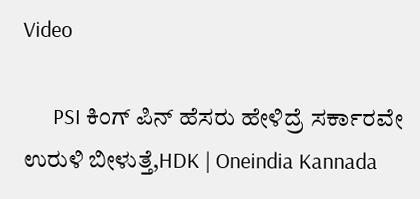Video

      PSI ಕಿಂಗ್ ಪಿನ್ ಹೆಸರು ಹೇಳಿದ್ರೆ ಸರ್ಕಾರವೇ ಉರುಳಿ ಬೀಳುತ್ತೆ,HDK | Oneindia Kannada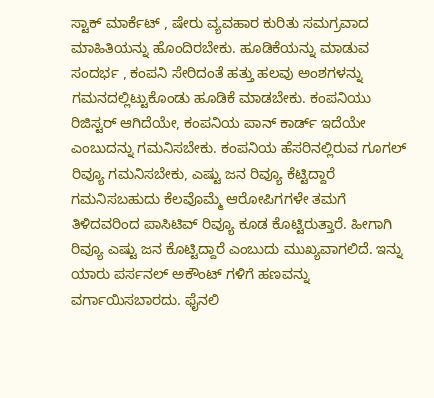ಸ್ಟಾಕ್ ಮಾರ್ಕೆಟ್ , ಷೇರು ವ್ಯವಹಾರ ಕುರಿತು ಸಮಗ್ರವಾದ ಮಾಹಿತಿಯನ್ನು ಹೊಂದಿರಬೇಕು. ಹೂಡಿಕೆಯನ್ನು ಮಾಡುವ ಸಂದರ್ಭ , ಕಂಪನಿ ಸೇರಿದಂತೆ ಹತ್ತು ಹಲವು ಅಂಶಗಳನ್ನು ಗಮನದಲ್ಲಿಟ್ಟುಕೊಂಡು ಹೂಡಿಕೆ ಮಾಡಬೇಕು. ಕಂಪನಿಯು ರಿಜಿಸ್ಟರ್ ಆಗಿದೆಯೇ, ಕಂಪನಿಯ ಪಾನ್ ಕಾರ್ಡ್ ಇದೆಯೇ ಎಂಬುದನ್ನು ಗಮನಿಸಬೇಕು. ಕಂಪನಿಯ ಹೆಸರಿನಲ್ಲಿರುವ ಗೂಗಲ್ ರಿವ್ಯೂ ಗಮನಿಸಬೇಕು, ಎಷ್ಟು ಜನ ರಿವ್ಯೂ ಕೆಟ್ಟಿದ್ದಾರೆ ಗಮನಿಸಬಹುದು ಕೆಲವೊಮ್ಮೆ ಆರೋಪಿಗಗಳೇ ತಮಗೆ ತಿಳಿದವರಿಂದ ಪಾಸಿಟಿವ್ ರಿವ್ಯೂ ಕೂಡ ಕೊಟ್ಟಿರುತ್ತಾರೆ. ಹೀಗಾಗಿ ರಿವ್ಯೂ ಎಷ್ಟು ಜನ ಕೊಟ್ಟಿದ್ದಾರೆ ಎಂಬುದು ಮುಖ್ಯವಾಗಲಿದೆ. ಇನ್ನು ಯಾರು ಪರ್ಸನಲ್ ಅಕೌಂಟ್ ಗಳಿಗೆ ಹಣವನ್ನು ವರ್ಗಾಯಿಸಬಾರದು. ಫೈನಲಿ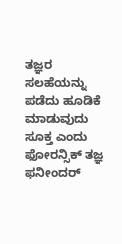ತಜ್ಞರ ಸಲಹೆಯನ್ನು ಪಡೆದು ಹೂಡಿಕೆ ಮಾಡುವುದು ಸೂಕ್ತ ಎಂದು ಫೋರನ್ಸಿಕ್ ತಜ್ಞ ಫನೀಂದರ್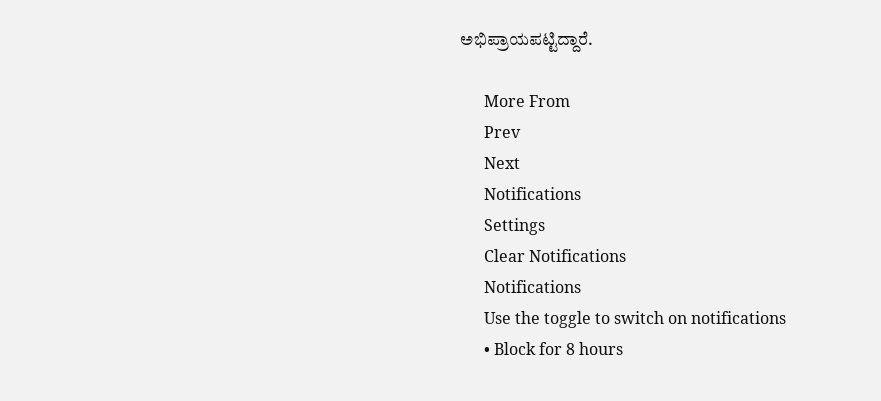ಅಭಿಪ್ರಾಯಪಟ್ಟಿದ್ದಾರೆ.

      More From
      Prev
      Next
      Notifications
      Settings
      Clear Notifications
      Notifications
      Use the toggle to switch on notifications
      • Block for 8 hours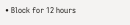• Block for 12 hours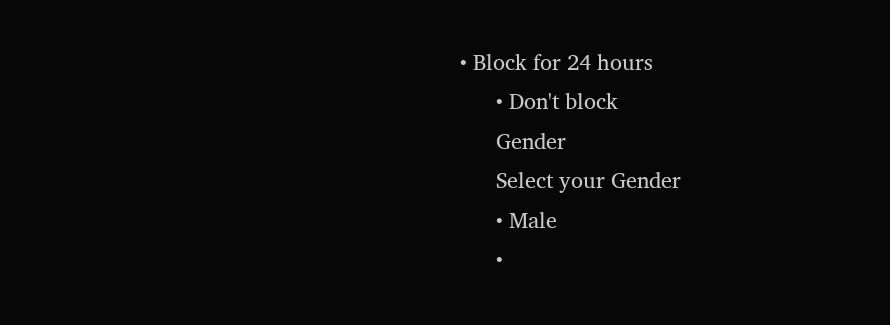• Block for 24 hours
      • Don't block
      Gender
      Select your Gender
      • Male
      •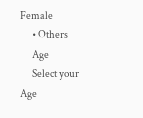Female
      • Others
      Age
      Select your Age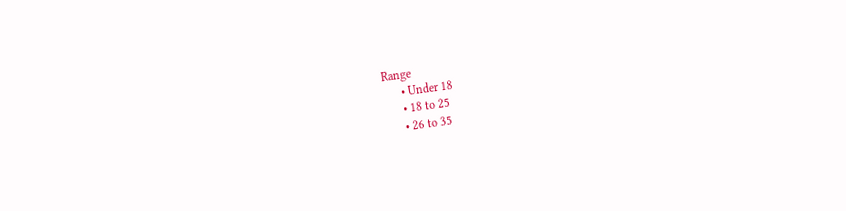Range
      • Under 18
      • 18 to 25
      • 26 to 35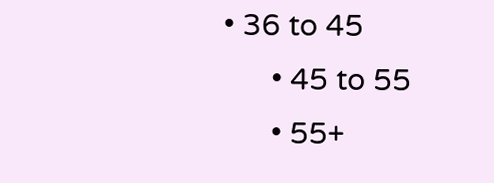• 36 to 45
      • 45 to 55
      • 55+